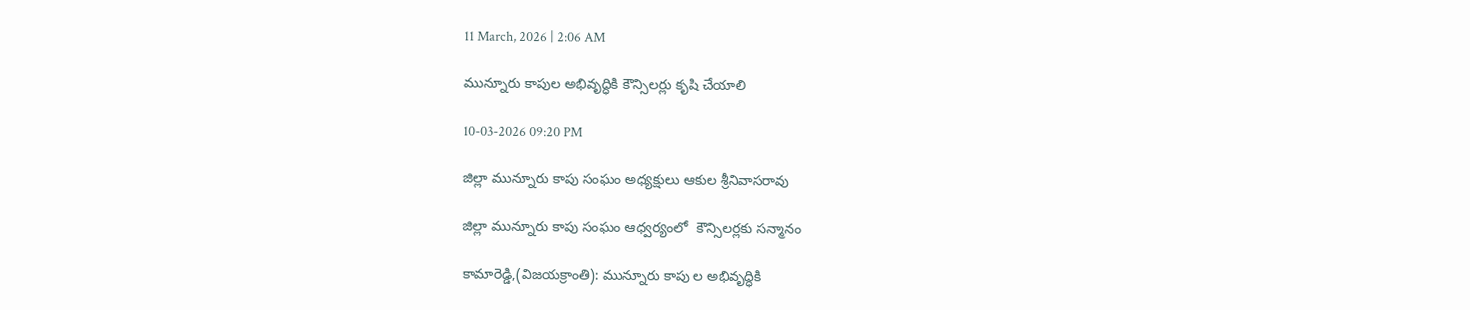11 March, 2026 | 2:06 AM

మున్నూరు కాపుల అభివృద్ధికి కౌన్సిలర్లు కృషి చేయాలి

10-03-2026 09:20 PM

జిల్లా మున్నూరు కాపు సంఘం అధ్యక్షులు ఆకుల శ్రీనివాసరావు

జిల్లా మున్నూరు కాపు సంఘం ఆధ్వర్యంలో  కౌన్సిలర్లకు సన్మానం

కామారెడ్డి,(విజయక్రాంతి): మున్నూరు కాపు ల అభివృద్ధికి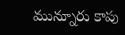మున్నూరు కాపు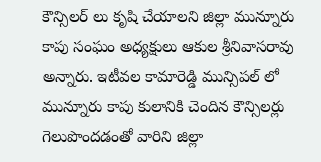కౌన్సిలర్ లు కృషి చేయాలని జిల్లా మున్నూరు కాపు సంఘం అధ్యక్షులు ఆకుల శ్రీనివాసరావు అన్నారు. ఇటీవల కామారెడ్డి మున్సిపల్ లో మున్నూరు కాపు కులానికి చెందిన కౌన్సిలర్లు గెలుపొందడంతో వారిని జిల్లా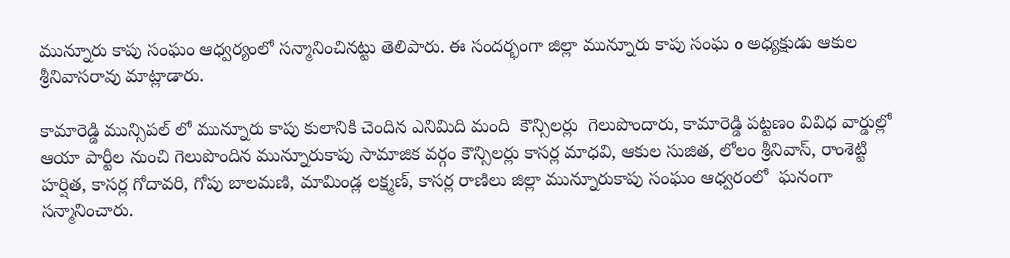మున్నూరు కాపు సంఘం ఆధ్వర్యంలో సన్మానించినట్టు తెలిపారు. ఈ సందర్భంగా జిల్లా మున్నూరు కాపు సంఘ o అధ్యక్షుడు ఆకుల శ్రీనివాసరావు మాట్లాడారు.

కామారెడ్డి మున్సిపల్ లో మున్నూరు కాపు కులానికి చెందిన ఎనిమిది మంది  కౌన్సిలర్లు  గెలుపొందారు, కామారెడ్డి పట్టణం వివిధ వార్డుల్లో ఆయా పార్టీల నుంచి గెలుపొందిన మున్నూరుకాపు సామాజిక వర్గం కౌన్సిలర్లు కాసర్ల మాధవి, ఆకుల సుజిత, లోలం శ్రీనివాస్, రాంశెట్టి హర్షిత, కాసర్ల గోదావరి, గోపు బాలమణి, మామిండ్ల లక్ష్మణ్, కాసర్ల రాణిలు జిల్లా మున్నూరుకాపు సంఘం ఆధ్వరంలో  ఘనంగా సన్మానించారు.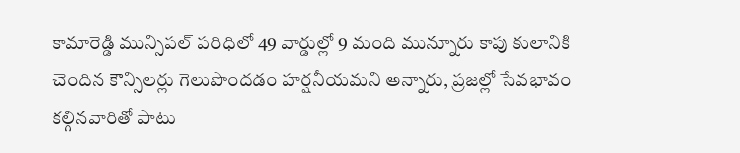కామారెడ్డి మున్సిపల్ పరిధిలో 49 వార్డుల్లో 9 మంది మున్నూరు కాపు కులానికి చెందిన కౌన్సిలర్లు గెలుపొందడం హర్షనీయమని అన్నారు, ప్రజల్లో సేవభావం కల్గినవారితో పాటు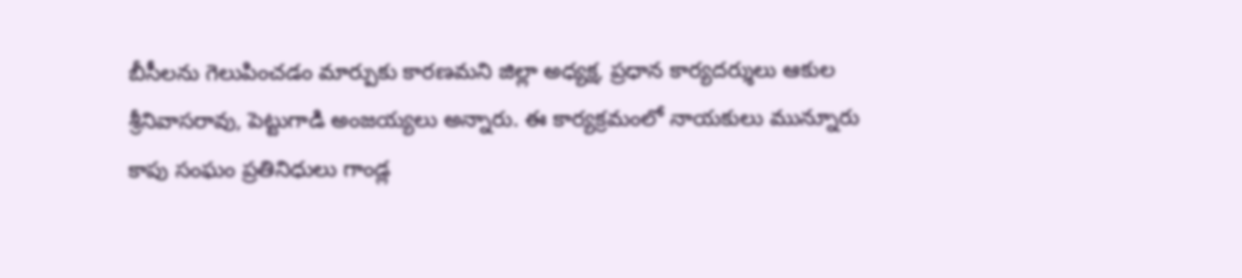బీసీలను గెలుపించడం మార్పుకు కారణమని జిల్లా అధ్యక్ష, ప్రధాన కార్యదర్శులు ఆకుల శ్రీనివాసరావు, పెట్టుగాడి అంజయ్యలు అన్నారు. ఈ కార్యక్రమంలో నాయకులు మున్నూరు కాపు సంఘం ప్రతినిధులు గాండ్ల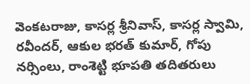వెంకటరాజు, కాసర్ల శ్రీనివాస్, కాసర్ల స్వామి, రవీందర్, ఆకుల భరత్ కుమార్, గోపు నర్సింలు, రాంశెట్టి భూపతి తదితరులు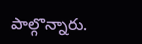పాల్గొన్నారు.